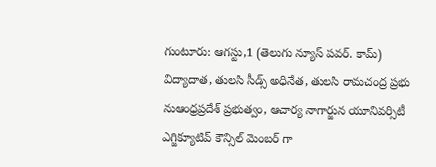గుంటూరు: ఆగస్టు,1 (తెలుగు న్యూస్ పవర్. కామ్)
విద్యాదాత, తులసి సీడ్స్ అధినేత, తులసి రామచంద్ర ప్రభు నుఆంధ్రప్రదేశ్ ప్రభుత్వం, ఆచార్య నాగార్జున యూనివర్సిటీ ఎగ్జిక్యూటివ్ కౌన్సిల్ మెంబర్ గా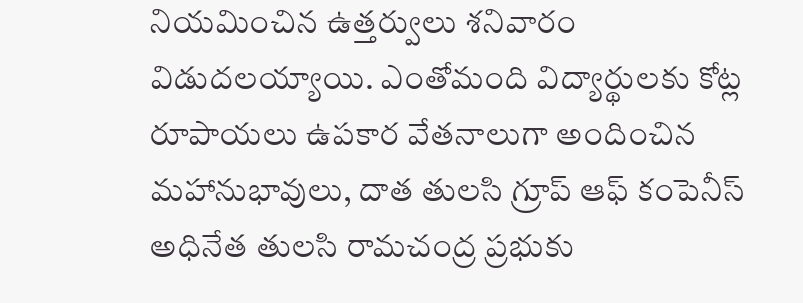నియమించిన ఉత్తర్వులు శనివారం విడుదలయ్యాయి. ఎంతోమంది విద్యార్థులకు కోట్ల రూపాయలు ఉపకార వేతనాలుగా అందించిన మహానుభావులు, దాత తులసి గ్రూప్ ఆఫ్ కంపెనీస్ అధినేత తులసి రామచంద్ర ప్రభుకు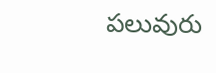పలువురు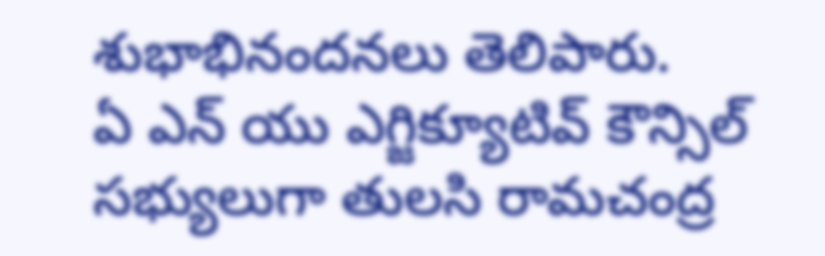శుభాభినందనలు తెలిపారు.
ఏ ఎన్ యు ఎగ్జిక్యూటివ్ కౌన్సిల్ సభ్యులుగా తులసి రామచంద్ర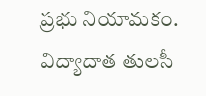ప్రభు నియామకం.
విద్యాదాత తులసీ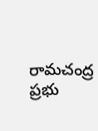రామచంద్ర ప్రభు